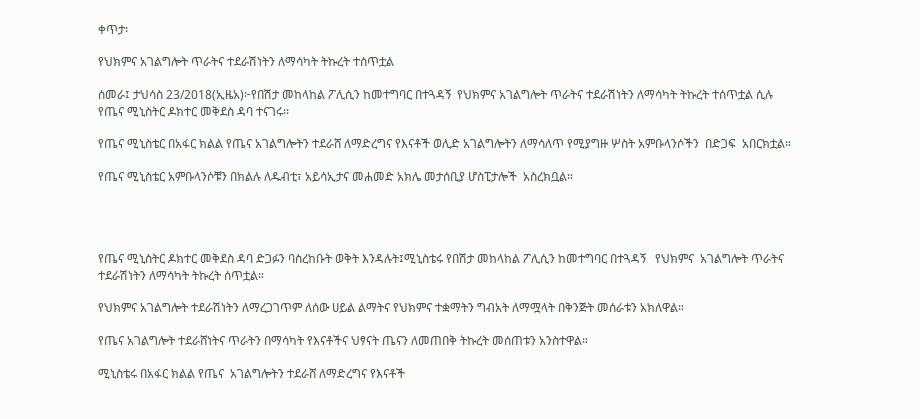ቀጥታ፡

የህክምና አገልግሎት ጥራትና ተደራሽነትን ለማሳካት ትኩረት ተሰጥቷል

ሰመራ፤ ታህሳስ 23/2018(ኢዜአ)፦የበሽታ መከላከል ፖሊሲን ከመተግባር በተጓዳኝ  የህክምና አገልግሎት ጥራትና ተደራሽነትን ለማሳካት ትኩረት ተሰጥቷል ሲሉ የጤና ሚኒስትር ዶክተር መቅደስ ዳባ ተናገሩ፡፡

የጤና ሚኒስቴር በአፋር ክልል የጤና አገልግሎትን ተደራሸ ለማድረግና የእናቶች ወሊድ አገልግሎትን ለማሳለጥ የሚያግዙ ሦስት አምቡላንሶችን  በድጋፍ  አበርክቷል።

የጤና ሚኒስቴር አምቡላንሶቹን በክልሉ ለዱብቲ፣ አይሳኢታና መሐመድ አክሌ መታሰቢያ ሆስፒታሎች  አስረክቧል።




የጤና ሚኒስትር ዶክተር መቅደስ ዳባ ድጋፉን ባስረከቡት ወቅት እንዳሉት፤ሚኒስቴሩ የበሽታ መከላከል ፖሊሲን ከመተግባር በተጓዳኝ   የህክምና  አገልግሎት ጥራትና ተደራሽነትን ለማሳካት ትኩረት ሰጥቷል።

የህክምና አገልግሎት ተደራሽነትን ለማረጋገጥም ለሰው ሀይል ልማትና የህክምና ተቋማትን ግብአት ለማሟላት በቅንጅት መሰራቱን አክለዋል።

የጤና አገልግሎት ተደራሸነትና ጥራትን በማሳካት የእናቶችና ህፃናት ጤናን ለመጠበቅ ትኩረት መሰጠቱን አንስተዋል።

ሚኒስቴሩ በአፋር ክልል የጤና  አገልግሎትን ተደራሸ ለማድረግና የእናቶች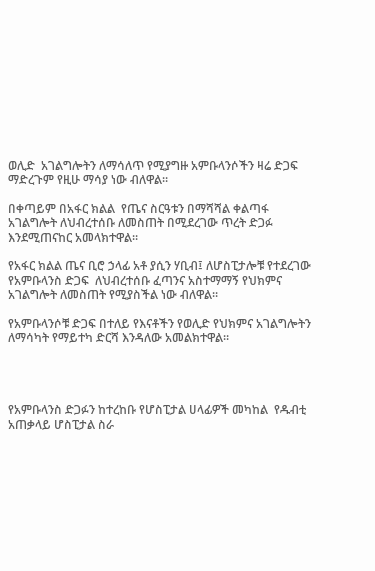ወሊድ  አገልግሎትን ለማሳለጥ የሚያግዙ አምቡላንሶችን ዛሬ ድጋፍ ማድረጉም የዚሁ ማሳያ ነው ብለዋል።

በቀጣይም በአፋር ክልል  የጤና ስርዓቱን በማሻሻል ቀልጣፋ አገልግሎት ለህብረተሰቡ ለመስጠት በሚደረገው ጥረት ድጋፉ እንደሚጠናከር አመላክተዋል።

የአፋር ክልል ጤና ቢሮ ኃላፊ አቶ ያሲን ሃቢብ፤ ለሆስፒታሎቹ የተደረገው የአምቡላንስ ድጋፍ  ለህብረተሰቡ ፈጣንና አስተማማኝ የህክምና አገልግሎት ለመስጠት የሚያስችል ነው ብለዋል።

የአምቡላንሶቹ ድጋፍ በተለይ የእናቶችን የወሊድ የህክምና አገልግሎትን ለማሳካት የማይተካ ድርሻ እንዳለው አመልክተዋል።




የአምቡላንስ ድጋፉን ከተረከቡ የሆስፒታል ሀላፊዎች መካከል  የዱብቲ አጠቃላይ ሆስፒታል ስራ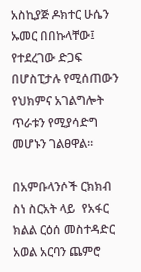አስኪያጅ ዶክተር ሁሴን ኡመር በበኩላቸው፤ የተደረገው ድጋፍ በሆስፒታሉ የሚሰጠውን የህክምና አገልግሎት ጥራቱን የሚያሳድግ መሆኑን ገልፀዋል።

በአምቡላንሶች ርክክብ ስነ ስርአት ላይ  የአፋር ክልል ርዕሰ መስተዳድር አወል አርባን ጨምሮ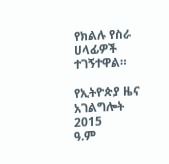የክልሉ የስራ ሀላፊዎች ተገኝተዋል።

የኢትዮጵያ ዜና አገልግሎት
2015
ዓ.ም